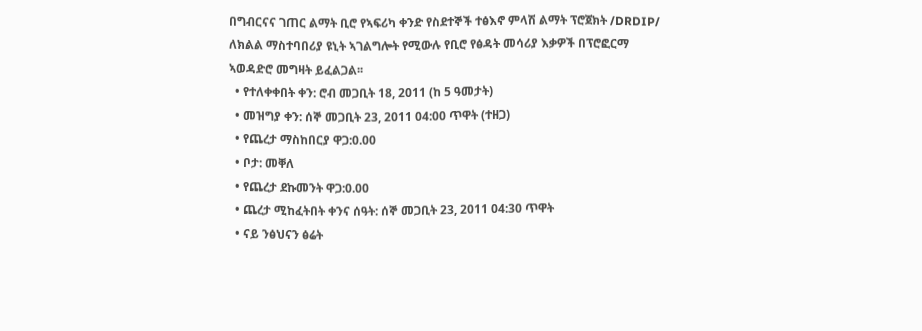በግብርናና ገጠር ልማት ቢሮ የኣፍሪካ ቀንድ የስደተኞች ተፅእኖ ምላሽ ልማት ፕሮጀክት /DRDIP/ ለክልል ማስተባበሪያ ዩኒት ኣገልግሎት የሚውሉ የቢሮ የፅዳት መሳሪያ እቃዎች በፕሮፎርማ ኣወዳድሮ መግዛት ይፈልጋል፡፡
  • የተለቀቀበት ቀን: ሮብ መጋቢት 18, 2011 (ከ 5 ዓመታት)
  • መዝግያ ቀን: ሰኞ መጋቢት 23, 2011 04:00 ጥዋት (ተዘጋ)
  • የጨረታ ማስከበርያ ዋጋ:0.00
  • ቦታ: መቐለ
  • የጨረታ ደኩመንት ዋጋ:0.00
  • ጨረታ ሚከፈትበት ቀንና ሰዓት: ሰኞ መጋቢት 23, 2011 04:30 ጥዋት
  • ናይ ንፅህናን ፅሬት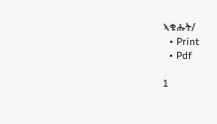ኣቁሑት/
  • Print
  • Pdf

1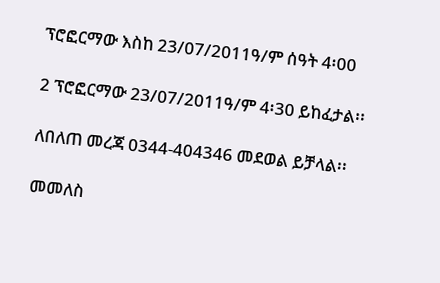ፕሮፎርማው እስከ 23/07/2011ዓ/ም ሰዓት 4፡00

2 ፕሮፎርማው 23/07/2011ዓ/ም 4፡30 ይከፈታል፡፡

ለበለጠ መረጃ 0344-404346 መደወል ይቻላል፡፡

መመለስ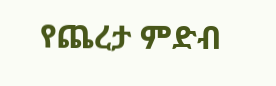የጨረታ ምድብ